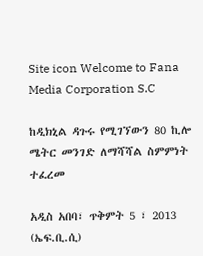Site icon Welcome to Fana Media Corporation S.C

ከዲክኒል ዳጉሩ የሚገኘውን 80 ኪሎ ሜትር መንገድ ለማሻሻል ስምምነት ተፈረመ

አዲስ አበባ፣ ጥቅምት 5 ፣ 2013 (ኤፍ.ቢ.ሲ)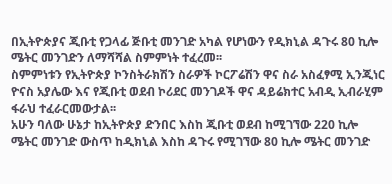በኢትዮጵያና ጂቡቲ የጋላፊ ጅቡቲ መንገድ አካል የሆነውን የዲክኒል ዳጉሩ 80 ኪሎ ሜትር መንገድን ለማሻሻል ስምምነት ተፈረመ፡፡
ስምምነቱን የኢትዮጵያ ኮንስትራክሽን ስራዎች ኮርፖሬሽን ዋና ስራ አስፈፃሚ ኢንጂነር ዮናስ አያሌው እና የጂቡቲ ወደብ ኮሪደር መንገዶች ዋና ዳይሬክተር አብዲ ኢብራሂም ፋራህ ተፈራርመውታል፡፡
አሁን ባለው ሁኔታ ከኢትዮጵያ ድንበር እስከ ጂቡቲ ወደብ ከሚገኘው 220 ኪሎ ሜትር መንገድ ውስጥ ከዲክኒል እስከ ዳጉሩ የሚገኘው 80 ኪሎ ሜትር መንገድ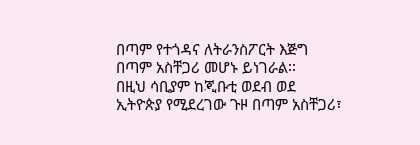በጣም የተጎዳና ለትራንስፖርት እጅግ በጣም አስቸጋሪ መሆኑ ይነገራል፡፡
በዚህ ሳቢያም ከጂቡቲ ወደብ ወደ ኢትዮጵያ የሚደረገው ጉዞ በጣም አስቸጋሪ፣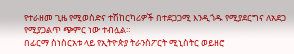የተራዘመ ጊዜ የሚወስድና ተሽከርካሪዎች በተደጋጋሚ እንዲጎዱ የሚያደርግና ለአደጋ የሚያጋልጥ ጭምር ነው ተብሏል።
በፊርማ ስነስርአቱ ላይ የኢትዮጵያ ትራንስፖርት ሚኒስትር ወይዘሮ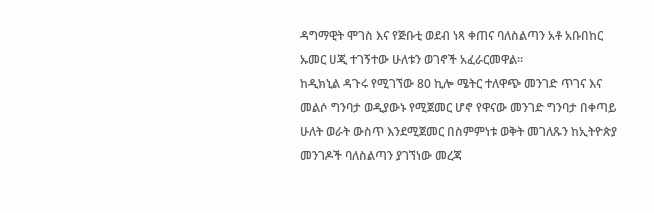ዳግማዊት ሞገስ እና የጅቡቲ ወደብ ነጻ ቀጠና ባለስልጣን አቶ አቡበከር ኡመር ሀጂ ተገኝተው ሁለቱን ወገኖች አፈራርመዋል፡፡
ከዲክኒል ዳጉሩ የሚገኘው 80 ኪሎ ሜትር ተለዋጭ መንገድ ጥገና እና መልሶ ግንባታ ወዲያውኑ የሚጀመር ሆኖ የዋናው መንገድ ግንባታ በቀጣይ ሁለት ወራት ውስጥ እንደሚጀመር በስምምነቱ ወቅት መገለጹን ከኢትዮጵያ መንገዶች ባለስልጣን ያገኘነው መረጃ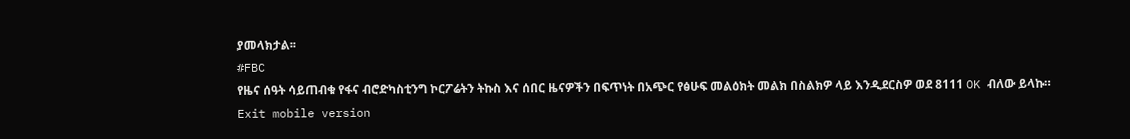ያመላክታል፡፡
#FBC
የዜና ሰዓት ሳይጠብቁ የፋና ብሮድካስቲንግ ኮርፖሬትን ትኩስ እና ሰበር ዜናዎችን በፍጥነት በአጭር የፅሁፍ መልዕክት መልክ በስልክዎ ላይ እንዲደርስዎ ወደ 8111 OK ብለው ይላኩ።
Exit mobile version